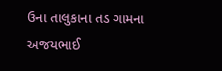ઉના તાલુકાના તડ ગામના અજયભાઈ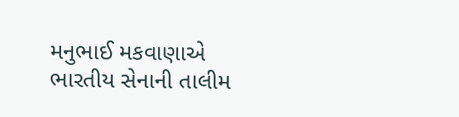મનુભાઈ મકવાણાએ ભારતીય સેનાની તાલીમ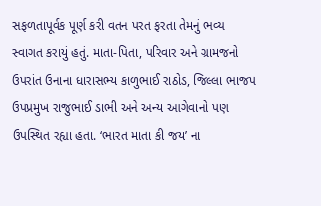સફળતાપૂર્વક પૂર્ણ કરી વતન પરત ફરતા તેમનું ભવ્ય સ્વાગત કરાયું હતું. માતા-પિતા, પરિવાર અને ગ્રામજનો ઉપરાંત ઉનાના ધારાસભ્ય કાળુભાઈ રાઠોડ, જિલ્લા ભાજપ ઉપપ્રમુખ રાજુભાઈ ડાભી અને અન્ય આગેવાનો પણ ઉપસ્થિત રહ્યા હતા. ‘ભારત માતા કી જય’ ના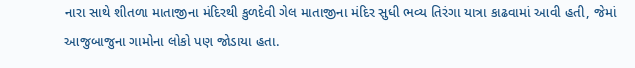નારા સાથે શીતળા માતાજીના મંદિરથી કુળદેવી ગેલ માતાજીના મંદિર સુધી ભવ્ય તિરંગા યાત્રા કાઢવામાં આવી હતી, જેમાં આજુબાજુના ગામોના લોકો પણ જોડાયા હતા.